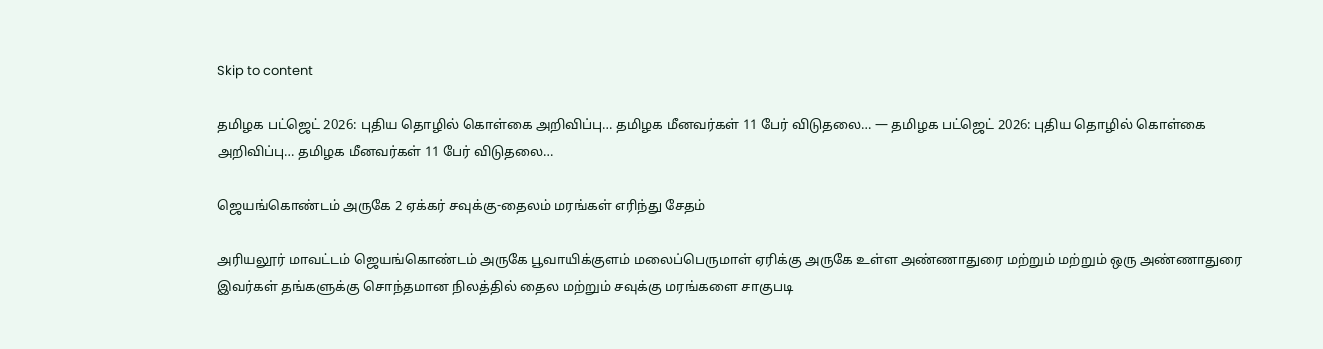Skip to content

தமிழக பட்ஜெட் 2026: புதிய தொழில் கொள்கை அறிவிப்பு… தமிழக மீனவர்கள் 11 பேர் விடுதலை… — தமிழக பட்ஜெட் 2026: புதிய தொழில் கொள்கை அறிவிப்பு… தமிழக மீனவர்கள் 11 பேர் விடுதலை…

ஜெயங்கொண்டம் அருகே 2 ஏக்கர் சவுக்கு-தைலம் மரங்கள் எரிந்து சேதம்

அரியலூர் மாவட்டம் ஜெயங்கொண்டம் அருகே பூவாயிக்குளம் மலைப்பெருமாள் ஏரிக்கு அருகே உள்ள அண்ணாதுரை மற்றும் மற்றும் ஒரு அண்ணாதுரை இவர்கள் தங்களுக்கு சொந்தமான நிலத்தில் தைல மற்றும் சவுக்கு மரங்களை சாகுபடி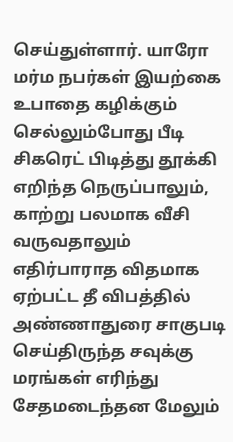செய்துள்ளார். யாரோ மர்ம நபர்கள் இயற்கை உபாதை கழிக்கும் செல்லும்போது பீடி சிகரெட் பிடித்து தூக்கி எறிந்த நெருப்பாலும், காற்று பலமாக வீசி வருவதாலும் எதிர்பாராத விதமாக ஏற்பட்ட தீ விபத்தில் அண்ணாதுரை சாகுபடி செய்திருந்த சவுக்கு மரங்கள் எரிந்து சேதமடைந்தன மேலும்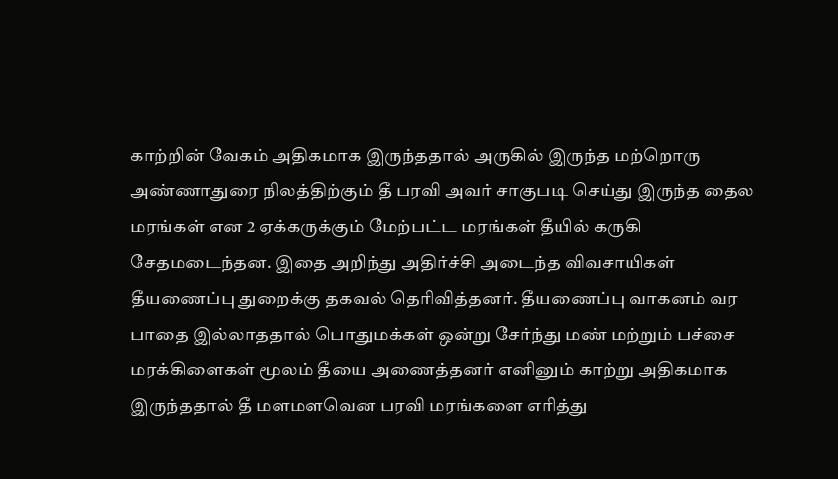காற்றின் வேகம் அதிகமாக இருந்ததால் அருகில் இருந்த மற்றொரு அண்ணாதுரை நிலத்திற்கும் தீ பரவி அவர் சாகுபடி செய்து இருந்த தைல மரங்கள் என 2 ஏக்கருக்கும் மேற்பட்ட மரங்கள் தீயில் கருகி சேதமடைந்தன. இதை அறிந்து அதிர்ச்சி அடைந்த விவசாயிகள் தீயணைப்பு துறைக்கு தகவல் தெரிவித்தனர். தீயணைப்பு வாகனம் வர பாதை இல்லாததால் பொதுமக்கள் ஒன்று சேர்ந்து மண் மற்றும் பச்சை மரக்கிளைகள் மூலம் தீயை அணைத்தனர் எனினும் காற்று அதிகமாக இருந்ததால் தீ மளமளவென பரவி மரங்களை எரித்து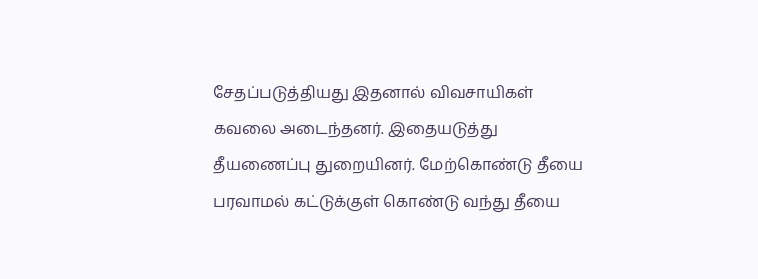சேதப்படுத்தியது இதனால் விவசாயிகள் கவலை அடைந்தனர். இதையடுத்து தீயணைப்பு துறையினர். மேற்கொண்டு தீயை பரவாமல் கட்டுக்குள் கொண்டு வந்து தீயை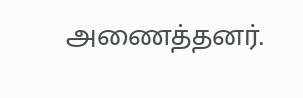அணைத்தனர்.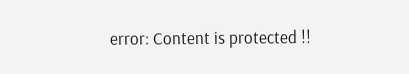error: Content is protected !!